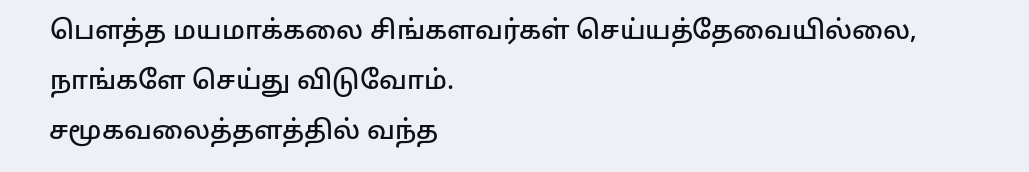பௌத்த மயமாக்கலை சிங்களவர்கள் செய்யத்தேவையில்லை, நாங்களே செய்து விடுவோம்.
சமூகவலைத்தளத்தில் வந்த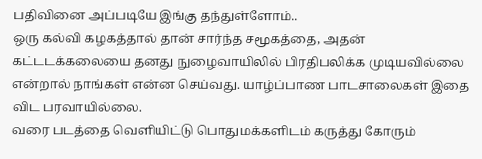பதிவினை அப்படியே இங்கு தந்துள்ளோம்..
ஒரு கல்வி கழகத்தால் தான் சார்ந்த சமூகத்தை, அதன் கட்டடக்கலையை தனது நுழைவாயிலில் பிரதிபலிக்க முடியவில்லை என்றால் நாங்கள் என்ன செய்வது. யாழ்ப்பாண பாடசாலைகள் இதை விட பரவாயில்லை.
வரை படத்தை வெளியிட்டு பொதுமக்களிடம் கருத்து கோரும்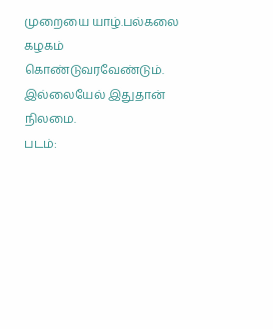முறையை யாழ்.பல்கலை கழகம் கொண்டுவரவேண்டும். இல்லையேல் இதுதான் நிலமை.
படம்: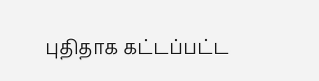புதிதாக கட்டப்பட்ட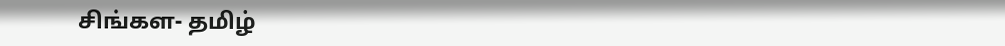சிங்கள- தமிழ்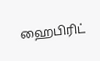ஹைபிரிட்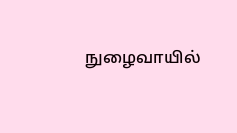நுழைவாயில்